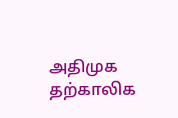அதிமுக தற்காலிக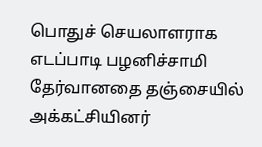பொதுச் செயலாளராக எடப்பாடி பழனிச்சாமி தேர்வானதை தஞ்சையில் அக்கட்சியினர்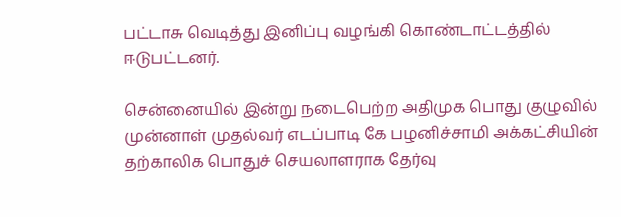பட்டாசு வெடித்து இனிப்பு வழங்கி கொண்டாட்டத்தில் ஈடுபட்டனர்.

சென்னையில் இன்று நடைபெற்ற அதிமுக பொது குழுவில் முன்னாள் முதல்வர் எடப்பாடி கே பழனிச்சாமி அக்கட்சியின் தற்காலிக பொதுச் செயலாளராக தேர்வு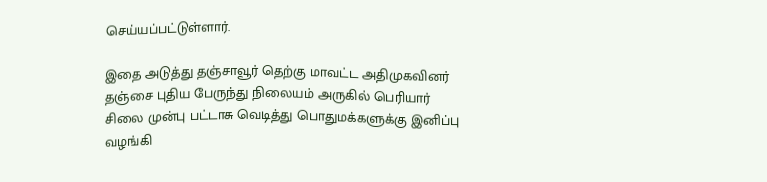செய்யப்பட்டுள்ளார்.

இதை அடுத்து தஞ்சாவூர் தெற்கு மாவட்ட அதிமுகவினர் தஞ்சை புதிய பேருந்து நிலையம் அருகில் பெரியார் சிலை முன்பு பட்டாசு வெடித்து பொதுமக்களுக்கு இனிப்பு வழங்கி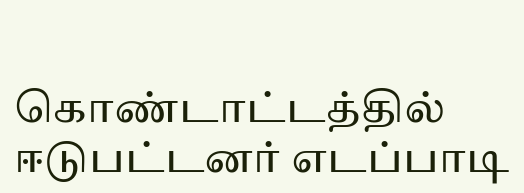கொண்டாட்டத்தில் ஈடுபட்டனர் எடப்பாடி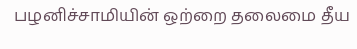பழனிச்சாமியின் ஒற்றை தலைமை தீய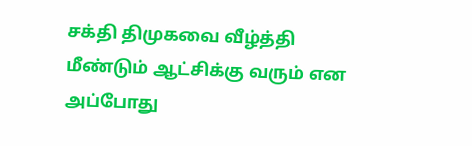சக்தி திமுகவை வீழ்த்தி மீண்டும் ஆட்சிக்கு வரும் என அப்போது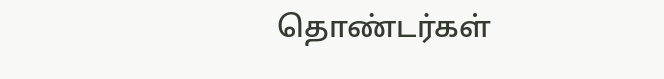தொண்டர்கள்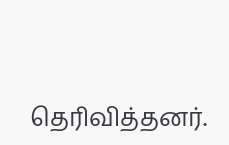தெரிவித்தனர்.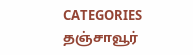CATEGORIES தஞ்சாவூர்